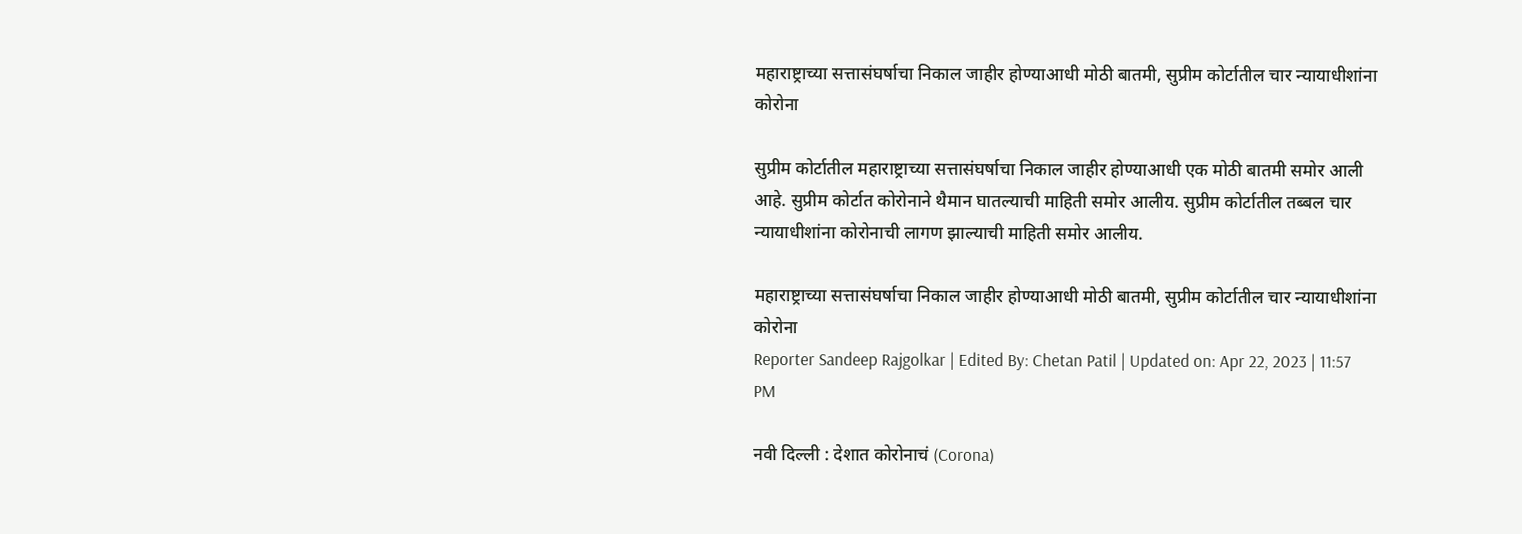महाराष्ट्राच्या सत्तासंघर्षाचा निकाल जाहीर होण्याआधी मोठी बातमी, सुप्रीम कोर्टातील चार न्यायाधीशांना कोरोना

सुप्रीम कोर्टातील महाराष्ट्राच्या सत्तासंघर्षाचा निकाल जाहीर होण्याआधी एक मोठी बातमी समोर आली आहे. सुप्रीम कोर्टात कोरोनाने थैमान घातल्याची माहिती समोर आलीय. सुप्रीम कोर्टातील तब्बल चार न्यायाधीशांना कोरोनाची लागण झाल्याची माहिती समोर आलीय.

महाराष्ट्राच्या सत्तासंघर्षाचा निकाल जाहीर होण्याआधी मोठी बातमी, सुप्रीम कोर्टातील चार न्यायाधीशांना कोरोना
Reporter Sandeep Rajgolkar | Edited By: Chetan Patil | Updated on: Apr 22, 2023 | 11:57 PM

नवी दिल्ली : देशात कोरोनाचं (Corona)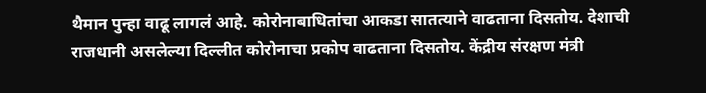थैमान पुन्हा वाढू लागलं आहे. कोरोनाबाधितांचा आकडा सातत्याने वाढताना दिसतोय. देशाची राजधानी असलेल्या दिल्लीत कोरोनाचा प्रकोप वाढताना दिसतोय. केंद्रीय संरक्षण मंत्री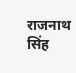राजनाथ सिंह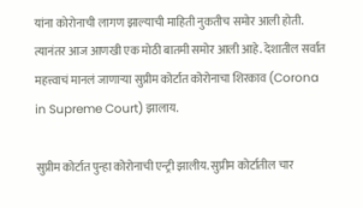यांना कोरोनाची लागण झाल्याची माहिती नुकतीच समोर आली होती. त्यानंतर आज आणखी एक मोठी बातमी समोर आली आहे. देशातील सर्वात महत्त्वाचं मानलं जाणाऱ्या सुप्रीम कोर्टात कोरोनाचा शिरकाव (Corona in Supreme Court) झालाय.

सुप्रीम कोर्टात पुन्हा कोरोनाची एन्ट्री झालीय. सुप्रीम कोर्टातील चार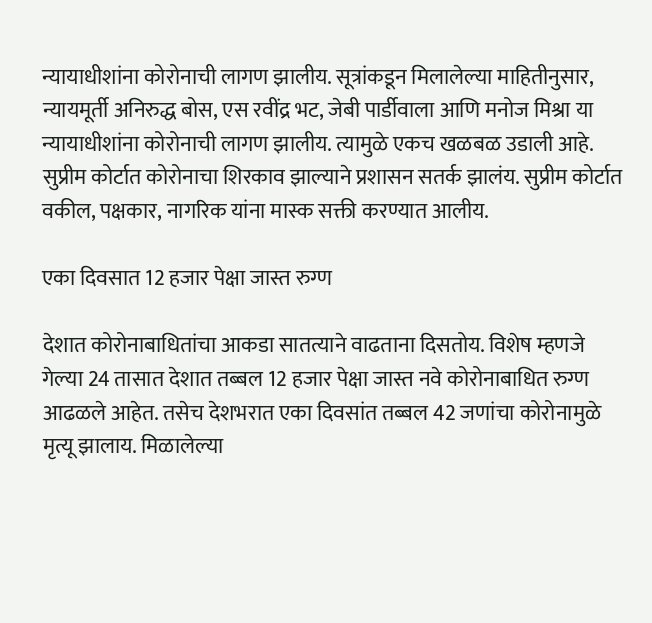न्यायाधीशांना कोरोनाची लागण झालीय. सूत्रांकडून मिलालेल्या माहितीनुसार, न्यायमूर्ती अनिरुद्ध बोस, एस रवींद्र भट, जेबी पार्डीवाला आणि मनोज मिश्रा या न्यायाधीशांना कोरोनाची लागण झालीय. त्यामुळे एकच खळबळ उडाली आहे. सुप्रीम कोर्टात कोरोनाचा शिरकाव झाल्याने प्रशासन सतर्क झालंय. सुप्रीम कोर्टात वकील, पक्षकार, नागरिक यांना मास्क सक्ती करण्यात आलीय.

एका दिवसात 12 हजार पेक्षा जास्त रुग्ण

देशात कोरोनाबाधितांचा आकडा सातत्याने वाढताना दिसतोय. विशेष म्हणजे गेल्या 24 तासात देशात तब्बल 12 हजार पेक्षा जास्त नवे कोरोनाबाधित रुग्ण आढळले आहेत. तसेच देशभरात एका दिवसांत तब्बल 42 जणांचा कोरोनामुळे मृत्यू झालाय. मिळालेल्या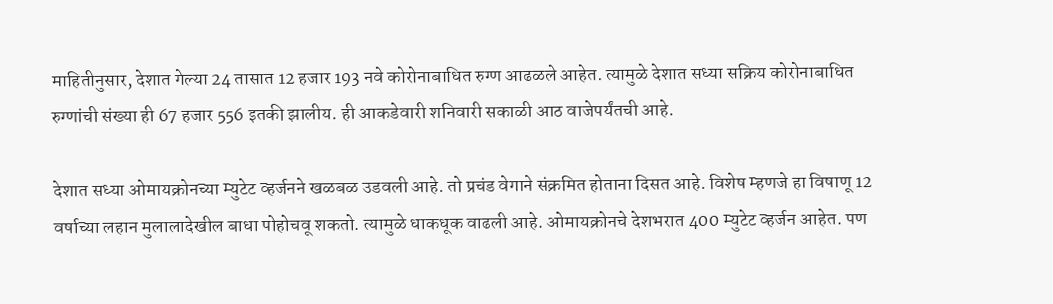माहितीनुसार, देशात गेल्या 24 तासात 12 हजार 193 नवे कोरोनाबाधित रुग्ण आढळले आहेत. त्यामुळे देशात सध्या सक्रिय कोरोनाबाधित रुग्णांची संख्या ही 67 हजार 556 इतकी झालीय. ही आकडेवारी शनिवारी सकाळी आठ वाजेपर्यंतची आहे.

देशात सध्या ओमायक्रोनच्या म्युटेट व्हर्जनने खळबळ उडवली आहे. तो प्रचंड वेगाने संक्रमित होताना दिसत आहे. विशेष म्हणजे हा विषाणू 12 वर्षाच्या लहान मुलालादेखील बाधा पोहोचवू शकतो. त्यामुळे धाकधूक वाढली आहे. ओमायक्रोनचे देशभरात 400 म्युटेट व्हर्जन आहेत. पण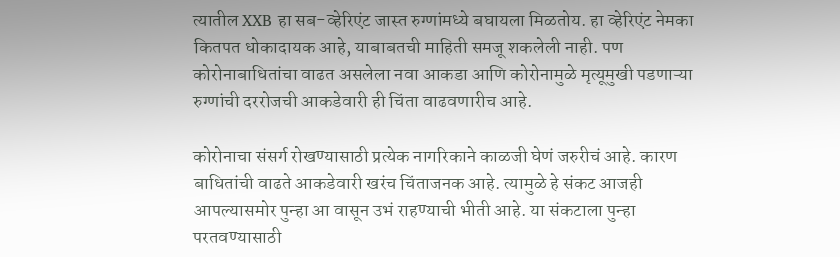त्यातील XXB हा सब-व्हेरिएंट जास्त रुग्णांमध्ये बघायला मिळतोय. हा व्हेरिएंट नेमका कितपत धोकादायक आहे, याबाबतची माहिती समजू शकलेली नाही. पण कोरोनाबाधितांचा वाढत असलेला नवा आकडा आणि कोरोनामुळे मृत्यूमुखी पडणाऱ्या रुग्णांची दररोजची आकडेवारी ही चिंता वाढवणारीच आहे.

कोरोनाचा संसर्ग रोखण्यासाठी प्रत्येक नागरिकाने काळजी घेणं जरुरीचं आहे. कारण बाधितांची वाढते आकडेवारी खरंच चिंताजनक आहे. त्यामुळे हे संकट आजही आपल्यासमोर पुन्हा आ वासून उभं राहण्याची भीती आहे. या संकटाला पुन्हा परतवण्यासाठी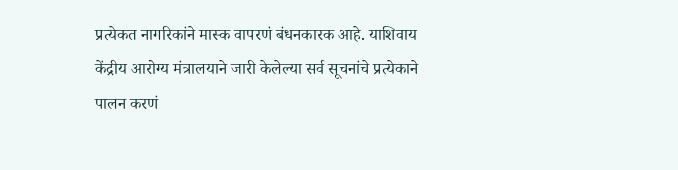प्रत्येकत नागरिकांने मास्क वापरणं बंधनकारक आहे. याशिवाय केंद्रीय आरोग्य मंत्रालयाने जारी केलेल्या सर्व सूचनांचे प्रत्येकाने पालन करणं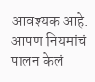आवश्यक आहे. आपण नियमांचं पालन केलं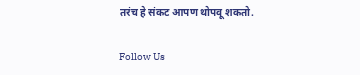तरंच हे संकट आपण थोपवू शकतो.

Follow Us